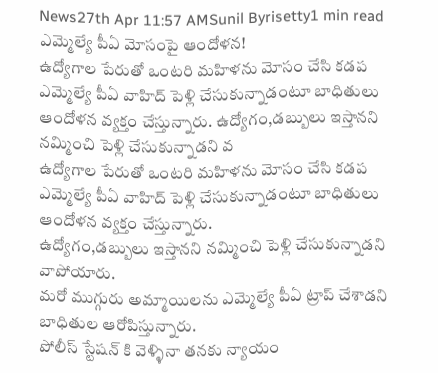News27th Apr 11:57 AMSunil Byrisetty1 min read
ఎమ్మెల్యే పీఏ మోసంపై ఆందోళన!
ఉద్యోగాల పేరుతో ఒంటరి మహిళను మోసం చేసి కడప ఎమ్మెల్యే పీఏ వాహిద్ పెళ్లి చేసుకున్నాడంటూ బాధితులు ఆందోళన వ్యక్తం చేస్తున్నారు. ఉద్యోగం,డబ్బులు ఇస్తానని నమ్మించి పెళ్లి చేసుకున్నాడని వ
ఉద్యోగాల పేరుతో ఒంటరి మహిళను మోసం చేసి కడప ఎమ్మెల్యే పీఏ వాహిద్ పెళ్లి చేసుకున్నాడంటూ బాధితులు ఆందోళన వ్యక్తం చేస్తున్నారు.
ఉద్యోగం,డబ్బులు ఇస్తానని నమ్మించి పెళ్లి చేసుకున్నాడని వాపోయారు.
మరో ముగ్గురు అమ్మాయిలను ఎమ్మెల్యే పీఏ ట్రాప్ చేశాడని బాధితుల ఆరోపిస్తున్నారు.
పోలీస్ స్టేషన్ కి వెళ్ళినా తనకు న్యాయం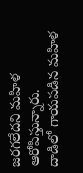జరగలేదని మహిళ ఆరోపిస్తున్నారు.
దాడిలో గాయపడిన మహిళ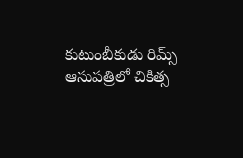కుటుంబీకుడు రిమ్స్ ఆసుపత్రిలో చికిత్స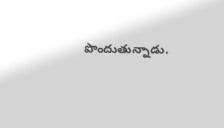పొందుతున్నాడు.